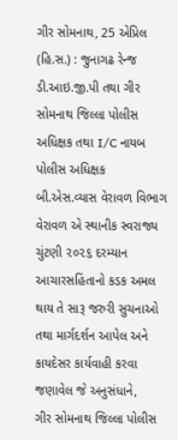ગીર સોમનાથ, 25 એપ્રિલ (હિ.સ.) : જુનાગઢ રેન્જ ડી.આઇ.જી.પી તથા ગીર સોમનાથ જિલ્લા પોલીસ અધિક્ષક તથા I/C નાયબ પોલીસ અધિક્ષક બી.એસ.વ્યાસ વેરાવળ વિભાગ વેરાવળ એ સ્થાનીક સ્વરાજ્ય ચુંટણી ૨૦૨૬ દરમ્યાન આચારસહિંતાનો કડક અમલ થાય તે સારૂ જરુરી સુચનાઓ તથા માર્ગદર્શન આપેલ અને કાયદેસર કાર્યવાહી કરવા જણાવેલ જે અનુસંધાને,
ગીર સોમનાથ જિલ્લા પોલીસ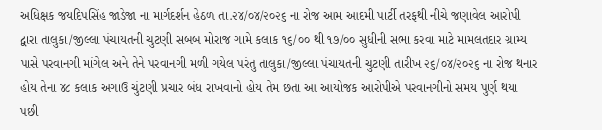અધિક્ષક જયદિપસિંહ જાડેજા ના માર્ગદર્શન હેઠળ તા.૨૪/૦૪/૨૦૨૬ ના રોજ આમ આદમી પાર્ટી તરફથી નીચે જણાવેલ આરોપી દ્વારા તાલુકા/જીલ્લા પંચાયતની ચુટણી સબબ મોરાજ ગામે કલાક ૧૬/૦૦ થી ૧૭/૦૦ સુધીની સભા કરવા માટે મામલતદાર ગ્રામ્ય પાસે પરવાનગી માંગેલ અને તેને પરવાનગી મળી ગયેલ પરંતુ તાલુકા/જીલ્લા પંચાયતની ચુટણી તારીખ ૨૬/૦૪/૨૦૨૬ ના રોજ થનાર હોય તેના ૪૮ કલાક અગાઉ ચુંટણી પ્રચાર બંધ રાખવાનો હોય તેમ છતા આ આયોજક આરોપીએ પરવાનગીનો સમય પુર્ણ થયા પછી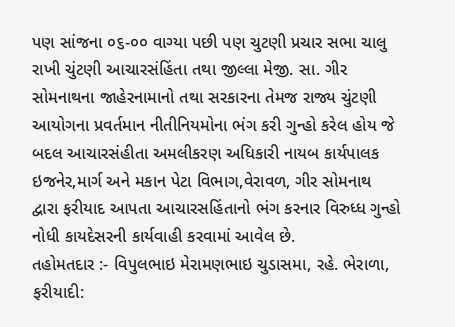પણ સાંજના ૦૬-૦૦ વાગ્યા પછી પણ ચુટણી પ્રચાર સભા ચાલુ રાખી ચુંટણી આચારસંહિંતા તથા જીલ્લા મેજી. સા. ગીર સોમનાથના જાહેરનામાનો તથા સરકારના તેમજ રાજ્ય ચુંટણી આયોગના પ્રવર્તમાન નીતીનિયમોના ભંગ કરી ગુન્હો કરેલ હોય જે બદલ આચારસંહીતા અમલીકરણ અધિકારી નાયબ કાર્યપાલક ઇજનેર,માર્ગ અને મકાન પેટા વિભાગ,વેરાવળ, ગીર સોમનાથ દ્વારા ફરીયાદ આપતા આચારસહિંતાનો ભંગ કરનાર વિરુધ્ધ ગુન્હો નોધી કાયદેસરની કાર્યવાહી કરવામાં આવેલ છે.
તહોમતદાર :- વિપુલભાઇ મેરામણભાઇ ચુડાસમા, રહે. ભેરાળા,
ફરીયાદી: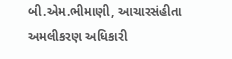બી.એમ.ભીમાણી, આચારસંહીતા અમલીકરણ અધિકારી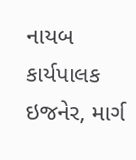નાયબ કાર્યપાલક ઇજનેર, માર્ગ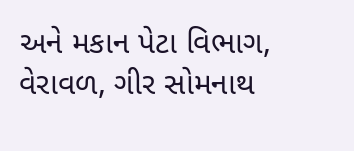અને મકાન પેટા વિભાગ, વેરાવળ, ગીર સોમનાથ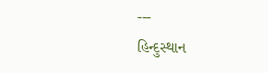---
હિન્દુસ્થાન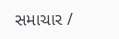સમાચાર /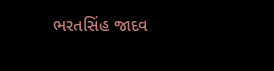ભરતસિંહ જાદવ